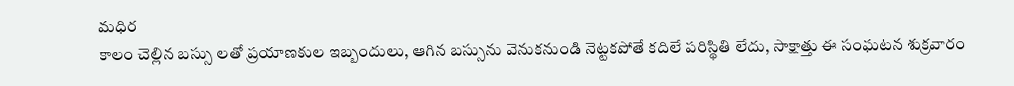మధిర
కాలం చెల్లిన బస్సు లతో ప్రయాణకుల ఇబ్బందులు, ఆగిన బస్సును వెనుకనుండి నెట్టకపోతే కదిలే పరిస్థితి లేదు, సాక్షాత్తు ఈ సంఘటన శుక్రవారం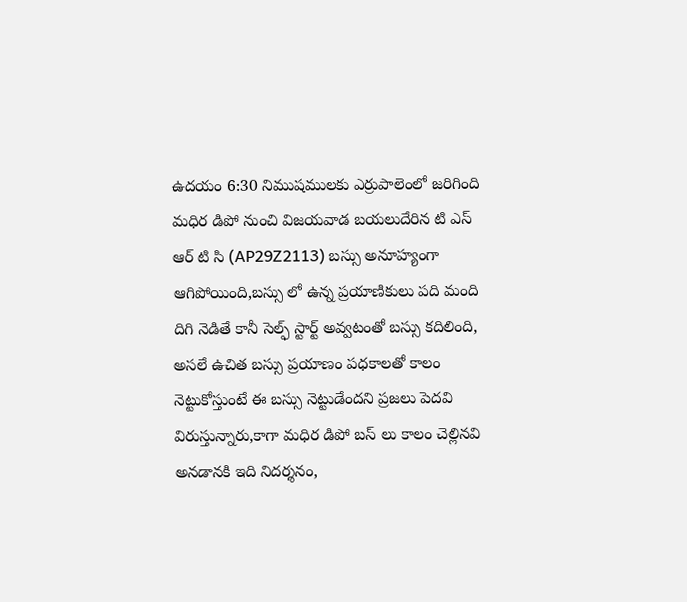ఉదయం 6:30 నిముషములకు ఎర్రుపాలెంలో జరిగింది మధిర డిపో నుంచి విజయవాడ బయలుదేరిన టి ఎస్ ఆర్ టి సి (AP29Z2113) బస్సు అనూహ్యంగా ఆగిపోయింది,బస్సు లో ఉన్న ప్రయాణికులు పది మంది దిగి నెడితే కానీ సెల్ఫ్ స్టార్ట్ అవ్వటంతో బస్సు కదిలింది, అసలే ఉచిత బస్సు ప్రయాణం పధకాలతో కాలం నెట్టుకోస్తుంటే ఈ బస్సు నెట్టుడేందని ప్రజలు పెదవి విరుస్తున్నారు,కాగా మధిర డిపో బస్ లు కాలం చెల్లినవి అనడానకి ఇది నిదర్శనం,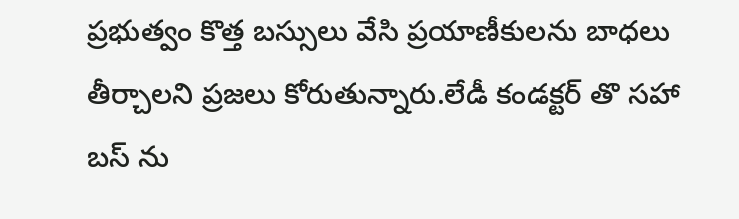ప్రభుత్వం కొత్త బస్సులు వేసి ప్రయాణీకులను బాధలు తీర్చాలని ప్రజలు కోరుతున్నారు.లేడీ కండక్టర్ తొ సహా బస్ ను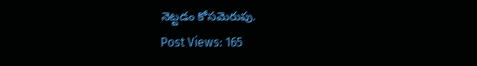నెట్టడం కోసమెరుపు.
Post Views: 165